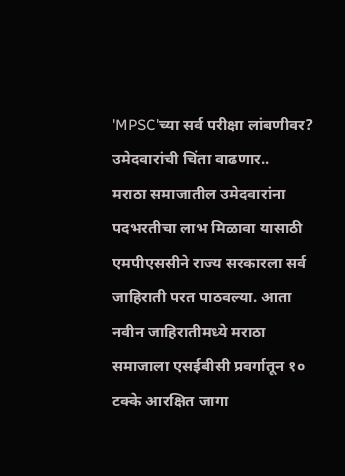'MPSC'च्या सर्व परीक्षा लांबणीवर? उमेदवारांची चिंता वाढणार..
मराठा समाजातील उमेदवारांना पदभरतीचा लाभ मिळावा यासाठी एमपीएससीने राज्य सरकारला सर्व जाहिराती परत पाठवल्या. आता नवीन जाहिरातीमध्ये मराठा समाजाला एसईबीसी प्रवर्गातून १० टक्के आरक्षित जागा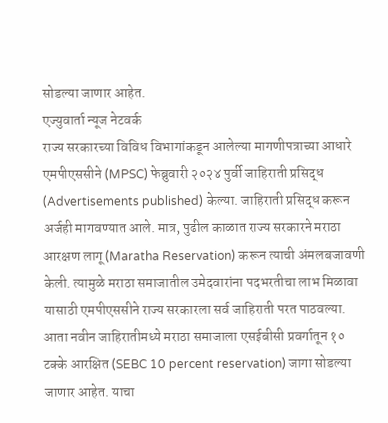सोडल्या जाणार आहेत.
एज्युवार्ता न्यूज नेटवर्क
राज्य सरकारच्या विविध विभागांकडून आलेल्या मागणीपत्राच्या आधारे एमपीएससीने (MPSC) फेब्रुवारी २०२४ पुर्वी जाहिराती प्रसिद्ध (Advertisements published) केल्या. जाहिराती प्रसिद्ध करून अर्जही मागवण्यात आले. मात्र, पुढील काळात राज्य सरकारने मराठा आरक्षण लागू (Maratha Reservation) करून त्याची अंमलबजावणी केली. त्यामुळे मराठा समाजातील उमेदवारांना पदभरतीचा लाभ मिळावा यासाठी एमपीएससीने राज्य सरकारला सर्व जाहिराती परत पाठवल्या. आता नवीन जाहिरातीमध्ये मराठा समाजाला एसईबीसी प्रवर्गातून १० टक्के आरक्षित (SEBC 10 percent reservation) जागा सोडल्या जाणार आहेत. याचा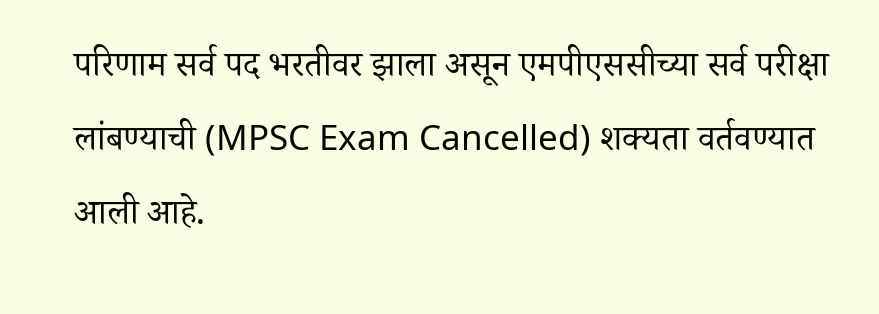परिणाम सर्व पद भरतीवर झाला असून एमपीएससीच्या सर्व परीक्षा लांबण्याची (MPSC Exam Cancelled) शक्यता वर्तवण्यात आली आहे.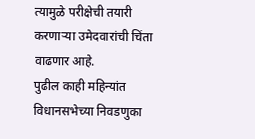त्यामुळे परीक्षेची तयारी करणाऱ्या उमेदवारांची चिंता वाढणार आहे.
पुढील काही महिन्यांत विधानसभेच्या निवडणुका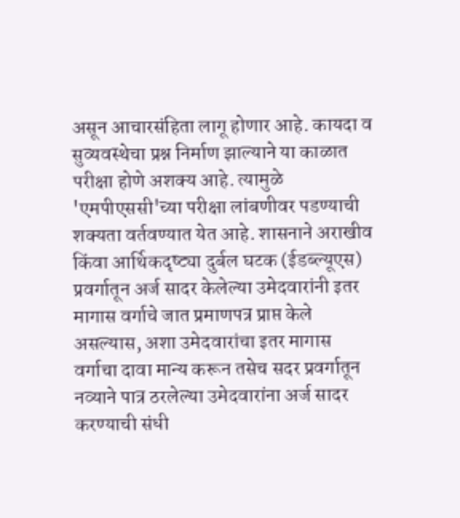असून आचारसंहिता लागू होणार आहे. कायदा व सुव्यवस्थेचा प्रश्न निर्माण झाल्याने या काळात परीक्षा होणे अशक्य आहे. त्यामुळे 'एमपीएससी'च्या परीक्षा लांबणीवर पडण्याची शक्यता वर्तवण्यात येत आहे. शासनाने अराखीव किंवा आर्थिकदृष्ट्या दुर्बल घटक (ईडब्ल्यूएस) प्रवर्गातून अर्ज सादर केलेल्या उमेदवारांनी इतर मागास वर्गाचे जात प्रमाणपत्र प्राप्त केले असल्यास, अशा उमेदवारांचा इतर मागास वर्गाचा दावा मान्य करून तसेच सदर प्रवर्गातून नव्याने पात्र ठरलेल्या उमेदवारांना अर्ज सादर करण्याची संधी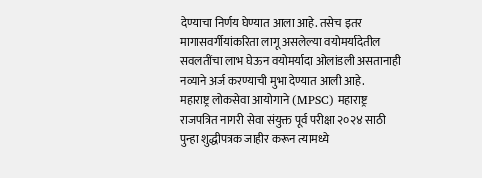देण्याचा निर्णय घेण्यात आला आहे. तसेच इतर मागासवर्गीयांकरिता लागू असलेल्या वयोमर्यादेतील सवलतींचा लाभ घेऊन वयोमर्यादा ओलांडली असतानाही नव्याने अर्ज करण्याची मुभा देण्यात आली आहे.
महाराष्ट्र लोकसेवा आयोगाने (MPSC) महाराष्ट्र राजपत्रित नागरी सेवा संयुक्त पूर्व परीक्षा २०२४ साठी पुन्हा शुद्धीपत्रक जाहीर करून त्यामध्ये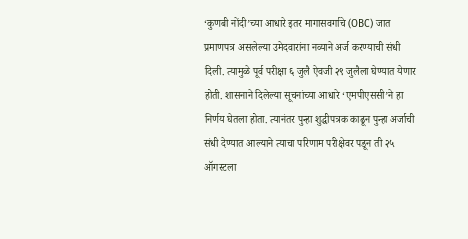‘कुणबी नोंदी’च्या आधारे इतर मागासवर्गाचे (OBC) जात प्रमाणपत्र असलेल्या उमेदवारांना नव्याने अर्ज करण्याची संधी दिली. त्यामुळे पूर्व परीक्षा ६ जुलै ऐवजी २९ जुलैला घेण्यात येणार होती. शासनाने दिलेल्या सूचनांच्या आधारे ‘एमपीएससी’ने हा निर्णय घेतला होता. त्यानंतर पुन्हा शुद्धीपत्रक काढून पुन्हा अर्जाची संधी देण्यात आल्याने त्याचा परिणाम परीक्षेवर पडून ती २५ ऑगस्टला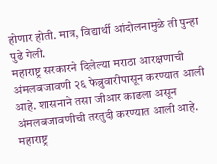होणार होती. मात्र, विद्यार्थी आंदोलनामुळे ती पुन्हा पुढे गेली.
महाराष्ट्र सरकारने दिलेल्या मराठा आरक्षणाची अंमलबजावणी २६ फेब्रुवारीपासून करण्यात आली आहे. शासनाने तसा जीआर काढला असून अंमलबजावणीची तरतुदी करण्यात आली आहे. महाराष्ट्र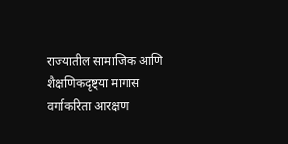राज्यातील सामाजिक आणि शैक्षणिकदृष्ट्या मागास वर्गाकरिता आरक्षण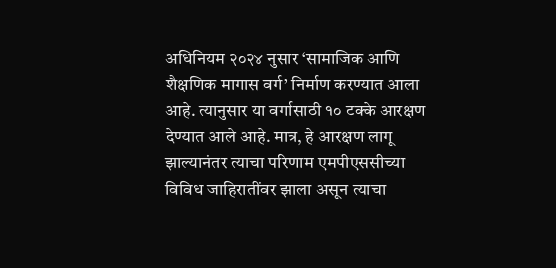अधिनियम २०२४ नुसार ‘सामाजिक आणि शैक्षणिक मागास वर्ग’ निर्माण करण्यात आला आहे. त्यानुसार या वर्गासाठी १० टक्के आरक्षण देण्यात आले आहे. मात्र, हे आरक्षण लागू झाल्यानंतर त्याचा परिणाम एमपीएससीच्या विविध जाहिरातींवर झाला असून त्याचा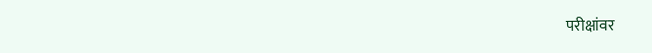परीक्षांवर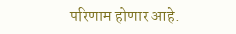परिणाम होणार आहे.